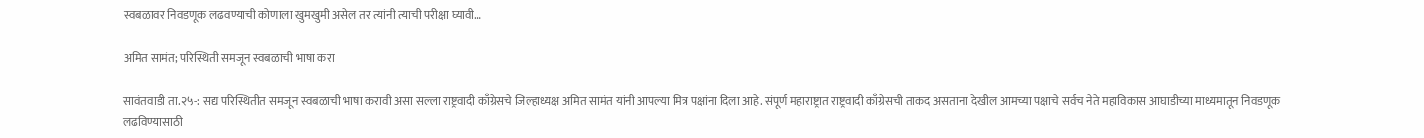स्वबळावर निवडणूक लढवण्याची कोणाला खुमखुमी असेल तर त्यांनी त्याची परीक्षा घ्यावी…

अमित सामंत; परिस्थिती समजून स्वबळाची भाषा करा

सावंतवाडी ता.२५-: सद्य परिस्थितीत समजून स्वबळाची भाषा करावी असा सल्ला राष्ट्रवादी काँग्रेसचे जिल्हाध्यक्ष अमित सामंत यांनी आपल्या मित्र पक्षांना दिला आहे. संपूर्ण महाराष्ट्रात राष्ट्रवादी काँग्रेसची ताकद असताना देखील आमच्या पक्षाचे सर्वच नेते महाविकास आघाडीच्या माध्यमातून निवडणूक लढविण्यासाठी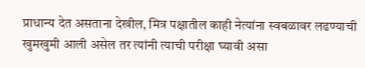प्राधान्य देत असताना देखील, मित्र पक्षातील काही नेत्यांना स्वबळावर लढण्याची खुमखुमी आली असेल तर त्यांनी त्याची परीक्षा घ्यावी असा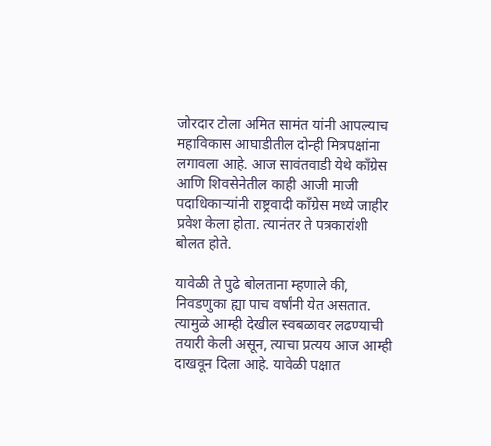जोरदार टोला अमित सामंत यांनी आपल्याच महाविकास आघाडीतील दोन्ही मित्रपक्षांना लगावला आहे. आज सावंतवाडी येथे काँग्रेस आणि शिवसेनेतील काही आजी माजी पदाधिकाऱ्यांनी राष्ट्रवादी काँग्रेस मध्ये जाहीर प्रवेश केला होता. त्यानंतर ते पत्रकारांशी बोलत होते.

यावेळी ते पुढे बोलताना म्हणाले की, निवडणुका ह्या पाच वर्षांनी येत असतात. त्यामुळे आम्ही देखील स्वबळावर लढण्याची तयारी केली असून, त्याचा प्रत्यय आज आम्ही दाखवून दिला आहे. यावेळी पक्षात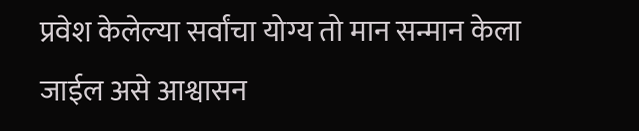प्रवेश केलेल्या सर्वांचा योग्य तो मान सन्मान केला जाईल असे आश्वासन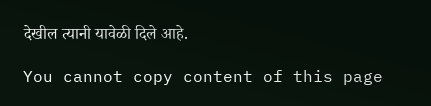देखील त्यानी यावेळी दिले आहे.

You cannot copy content of this page